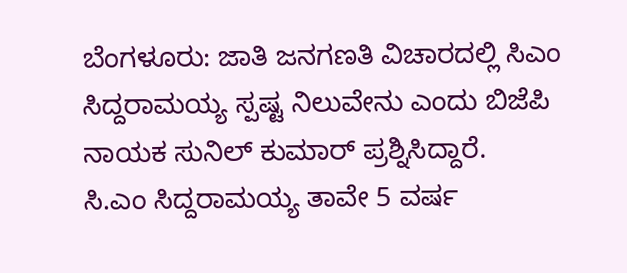ಬೆಂಗಳೂರು: ಜಾತಿ ಜನಗಣತಿ ವಿಚಾರದಲ್ಲಿ ಸಿಎಂ ಸಿದ್ದರಾಮಯ್ಯ ಸ್ಪಷ್ಟ ನಿಲುವೇನು ಎಂದು ಬಿಜೆಪಿ ನಾಯಕ ಸುನಿಲ್ ಕುಮಾರ್ ಪ್ರಶ್ನಿಸಿದ್ದಾರೆ.
ಸಿ.ಎಂ ಸಿದ್ದರಾಮಯ್ಯ ತಾವೇ 5 ವರ್ಷ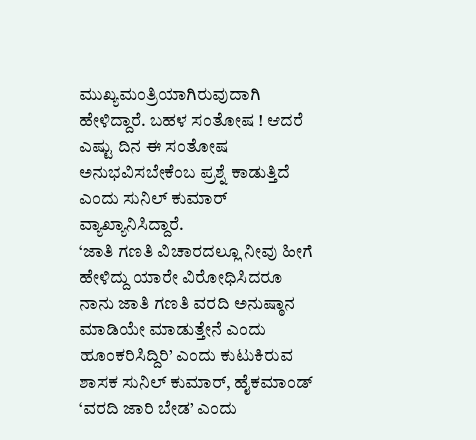ಮುಖ್ಯಮಂತ್ರಿಯಾಗಿರುವುದಾಗಿ ಹೇಳಿದ್ದಾರೆ. ಬಹಳ ಸಂತೋಷ ! ಆದರೆ ಎಷ್ಟು ದಿನ ಈ ಸಂತೋಷ ಅನುಭವಿಸಬೇಕೆಂಬ ಪ್ರಶ್ನೆ ಕಾಡುತ್ತಿದೆ ಎಂದು ಸುನಿಲ್ ಕುಮಾರ್ ವ್ಯಾಖ್ಯಾನಿಸಿದ್ದಾರೆ.
‘ಜಾತಿ ಗಣತಿ ವಿಚಾರದಲ್ಲೂ ನೀವು ಹೀಗೆ ಹೇಳಿದ್ದು ಯಾರೇ ವಿರೋಧಿಸಿದರೂ ನಾನು ಜಾತಿ ಗಣತಿ ವರದಿ ಅನುಷ್ಠಾನ ಮಾಡಿಯೇ ಮಾಡುತ್ತೇನೆ ಎಂದು ಹೂಂಕರಿಸಿದ್ದಿರಿ’ ಎಂದು ಕುಟುಕಿರುವ ಶಾಸಕ ಸುನಿಲ್ ಕುಮಾರ್, ಹೈಕಮಾಂಡ್ ‘ವರದಿ ಜಾರಿ ಬೇಡ’ ಎಂದು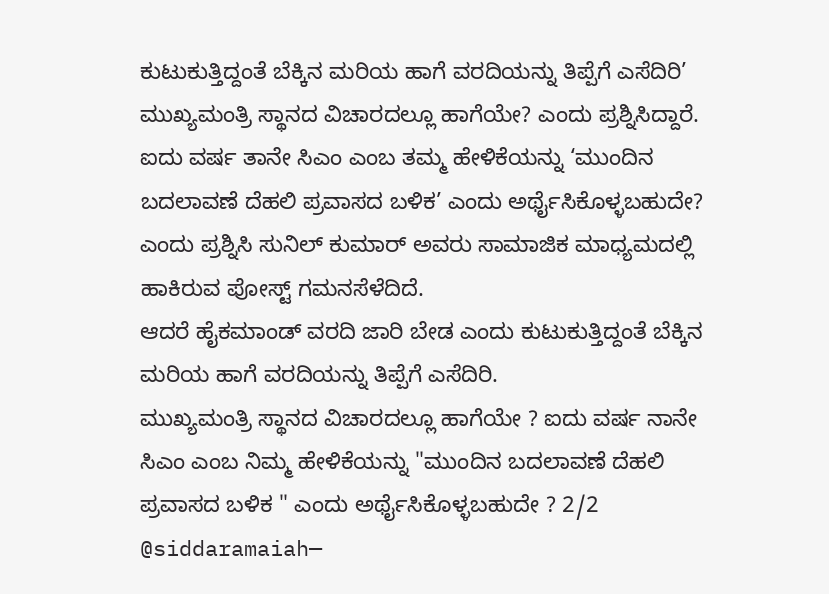ಕುಟುಕುತ್ತಿದ್ದಂತೆ ಬೆಕ್ಕಿನ ಮರಿಯ ಹಾಗೆ ವರದಿಯನ್ನು ತಿಪ್ಪೆಗೆ ಎಸೆದಿರಿ’ ಮುಖ್ಯಮಂತ್ರಿ ಸ್ಥಾನದ ವಿಚಾರದಲ್ಲೂ ಹಾಗೆಯೇ? ಎಂದು ಪ್ರಶ್ನಿಸಿದ್ದಾರೆ.
ಐದು ವರ್ಷ ತಾನೇ ಸಿಎಂ ಎಂಬ ತಮ್ಮ ಹೇಳಿಕೆಯನ್ನು ‘ಮುಂದಿನ ಬದಲಾವಣೆ ದೆಹಲಿ ಪ್ರವಾಸದ ಬಳಿಕ’ ಎಂದು ಅರ್ಥೈಸಿಕೊಳ್ಳಬಹುದೇ? ಎಂದು ಪ್ರಶ್ನಿಸಿ ಸುನಿಲ್ ಕುಮಾರ್ ಅವರು ಸಾಮಾಜಿಕ ಮಾಧ್ಯಮದಲ್ಲಿ ಹಾಕಿರುವ ಪೋಸ್ಟ್ ಗಮನಸೆಳೆದಿದೆ.
ಆದರೆ ಹೈಕಮಾಂಡ್ ವರದಿ ಜಾರಿ ಬೇಡ ಎಂದು ಕುಟುಕುತ್ತಿದ್ದಂತೆ ಬೆಕ್ಕಿನ ಮರಿಯ ಹಾಗೆ ವರದಿಯನ್ನು ತಿಪ್ಪೆಗೆ ಎಸೆದಿರಿ.
ಮುಖ್ಯಮಂತ್ರಿ ಸ್ಥಾನದ ವಿಚಾರದಲ್ಲೂ ಹಾಗೆಯೇ ? ಐದು ವರ್ಷ ನಾನೇ ಸಿಎಂ ಎಂಬ ನಿಮ್ಮ ಹೇಳಿಕೆಯನ್ನು "ಮುಂದಿನ ಬದಲಾವಣೆ ದೆಹಲಿ ಪ್ರವಾಸದ ಬಳಿಕ " ಎಂದು ಅರ್ಥೈಸಿಕೊಳ್ಳಬಹುದೇ ? 2/2 @siddaramaiah—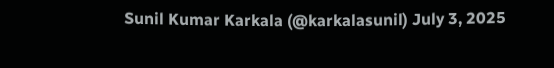Sunil Kumar Karkala (@karkalasunil) July 3, 2025